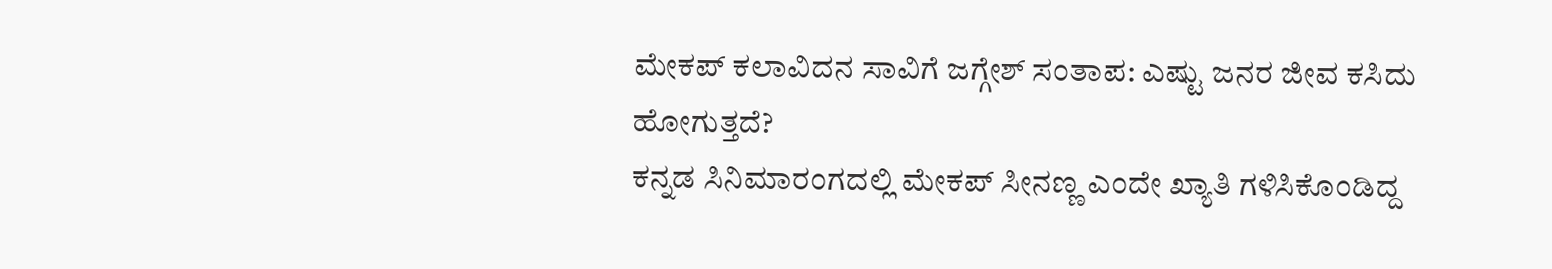ಮೇಕಪ್ ಕಲಾವಿದನ ಸಾವಿಗೆ ಜಗ್ಗೇಶ್ ಸಂತಾಪ: ಎಷ್ಟು ಜನರ ಜೀವ ಕಸಿದು ಹೋಗುತ್ತದೆ?
ಕನ್ನಡ ಸಿನಿಮಾರಂಗದಲ್ಲಿ ಮೇಕಪ್ ಸೀನಣ್ಣ ಎಂದೇ ಖ್ಯಾತಿ ಗಳಿಸಿಕೊಂಡಿದ್ದ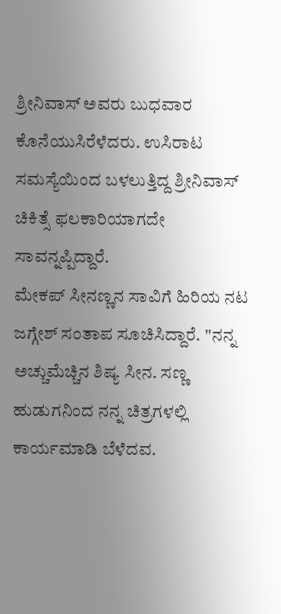ಶ್ರೀನಿವಾಸ್ ಅವರು ಬುಧವಾರ ಕೊನೆಯುಸಿರೆಳೆದರು. ಉಸಿರಾಟ ಸಮಸ್ಯೆಯಿಂದ ಬಳಲುತ್ತಿದ್ದ ಶ್ರೀನಿವಾಸ್ ಚಿಕಿತ್ಸೆ ಫಲಕಾರಿಯಾಗದೇ ಸಾವನ್ನಪ್ಪಿದ್ದಾರೆ.
ಮೇಕಪ್ ಸೀನಣ್ಣನ ಸಾವಿಗೆ ಹಿರಿಯ ನಟ ಜಗ್ಗೇಶ್ ಸಂತಾಪ ಸೂಚಿಸಿದ್ದಾರೆ. ''ನನ್ನ ಅಚ್ಚುಮೆಚ್ಚಿನ ಶಿಷ್ಯ ಸೀನ. ಸಣ್ಣ ಹುಡುಗನಿಂದ ನನ್ನ ಚಿತ್ರಗಳಲ್ಲಿ ಕಾರ್ಯಮಾಡಿ ಬೆಳೆದವ.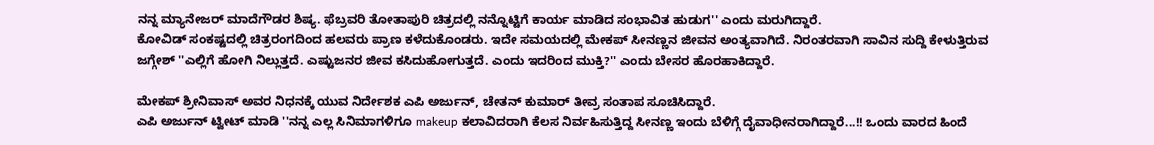ನನ್ನ ಮ್ಯಾನೇಜರ್ ಮಾದೆಗೌಡರ ಶಿಷ್ಯ. ಫೆಬ್ರವರಿ ತೋತಾಪುರಿ ಚಿತ್ರದಲ್ಲಿ ನನ್ನೊಟ್ಟಿಗೆ ಕಾರ್ಯ ಮಾಡಿದ ಸಂಭಾವಿತ ಹುಡುಗ'' ಎಂದು ಮರುಗಿದ್ದಾರೆ.
ಕೋವಿಡ್ ಸಂಕಷ್ಟದಲ್ಲಿ ಚಿತ್ರರಂಗದಿಂದ ಹಲವರು ಪ್ರಾಣ ಕಳೆದುಕೊಂಡರು. ಇದೇ ಸಮಯದಲ್ಲಿ ಮೇಕಪ್ ಸೀನಣ್ಣನ ಜೀವನ ಅಂತ್ಯವಾಗಿದೆ. ನಿರಂತರವಾಗಿ ಸಾವಿನ ಸುದ್ದಿ ಕೇಳುತ್ತಿರುವ ಜಗ್ಗೇಶ್ ''ಎಲ್ಲಿಗೆ ಹೋಗಿ ನಿಲ್ಲುತ್ತದೆ. ಎಷ್ಟುಜನರ ಜೀವ ಕಸಿದುಹೋಗುತ್ತದೆ. ಎಂದು ಇದರಿಂದ ಮುಕ್ತಿ?'' ಎಂದು ಬೇಸರ ಹೊರಹಾಕಿದ್ದಾರೆ.

ಮೇಕಪ್ ಶ್ರೀನಿವಾಸ್ ಅವರ ನಿಧನಕ್ಕೆ ಯುವ ನಿರ್ದೇಶಕ ಎಪಿ ಅರ್ಜುನ್, ಚೇತನ್ ಕುಮಾರ್ ತೀವ್ರ ಸಂತಾಪ ಸೂಚಿಸಿದ್ದಾರೆ.
ಎಪಿ ಅರ್ಜುನ್ ಟ್ವೀಟ್ ಮಾಡಿ ''ನನ್ನ ಎಲ್ಲ ಸಿನಿಮಾಗಳಿಗೂ makeup ಕಲಾವಿದರಾಗಿ ಕೆಲಸ ನಿರ್ವಹಿಸುತ್ತಿದ್ದ ಸೀನಣ್ಣ ಇಂದು ಬೆಳಿಗ್ಗೆ ದೈವಾಧೀನರಾಗಿದ್ದಾರೆ...!! ಒಂದು ವಾರದ ಹಿಂದೆ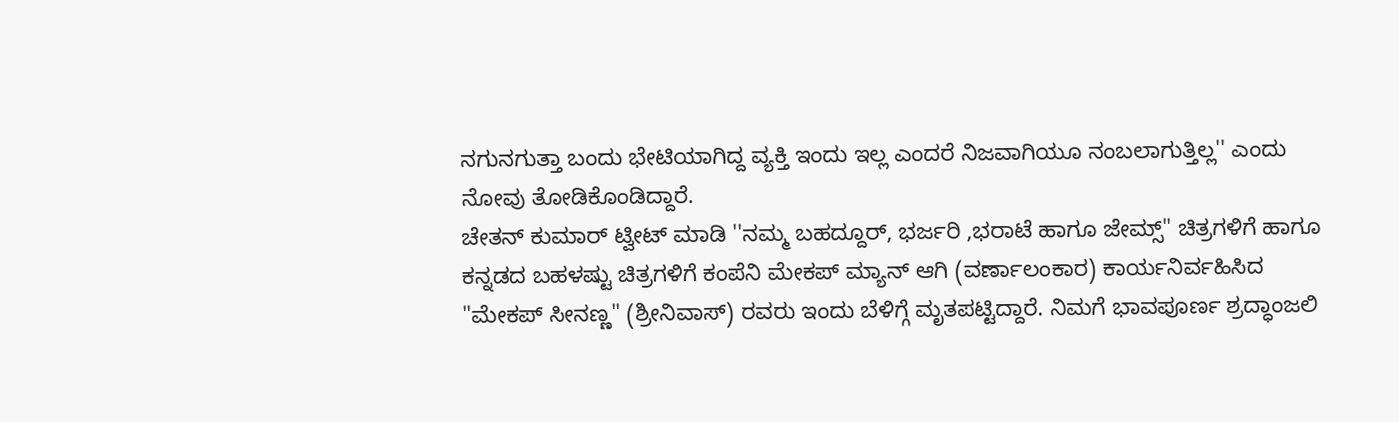ನಗುನಗುತ್ತಾ ಬಂದು ಭೇಟಿಯಾಗಿದ್ದ ವ್ಯಕ್ತಿ ಇಂದು ಇಲ್ಲ ಎಂದರೆ ನಿಜವಾಗಿಯೂ ನಂಬಲಾಗುತ್ತಿಲ್ಲ'' ಎಂದು ನೋವು ತೋಡಿಕೊಂಡಿದ್ದಾರೆ.
ಚೇತನ್ ಕುಮಾರ್ ಟ್ವೀಟ್ ಮಾಡಿ ''ನಮ್ಮ ಬಹದ್ದೂರ್, ಭರ್ಜರಿ ,ಭರಾಟೆ ಹಾಗೂ ಜೇಮ್ಸ್" ಚಿತ್ರಗಳಿಗೆ ಹಾಗೂ ಕನ್ನಡದ ಬಹಳಷ್ಟು ಚಿತ್ರಗಳಿಗೆ ಕಂಪೆನಿ ಮೇಕಪ್ ಮ್ಯಾನ್ ಆಗಿ (ವರ್ಣಾಲಂಕಾರ) ಕಾರ್ಯನಿರ್ವಹಿಸಿದ "ಮೇಕಪ್ ಸೀನಣ್ಣ" (ಶ್ರೀನಿವಾಸ್) ರವರು ಇಂದು ಬೆಳಿಗ್ಗೆ ಮೃತಪಟ್ಟಿದ್ದಾರೆ. ನಿಮಗೆ ಭಾವಪೂರ್ಣ ಶ್ರದ್ಧಾಂಜಲಿ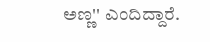ಅಣ್ಣ'' ಎಂದಿದ್ದಾರೆ.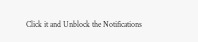Click it and Unblock the Notifications